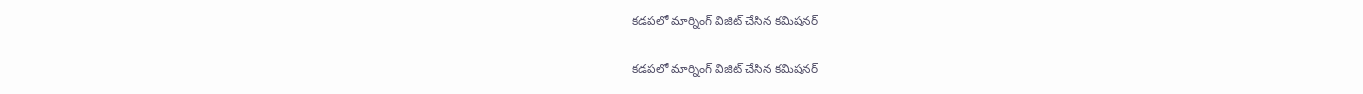కడపలో మార్నింగ్ విజిట్ చేసిన కమిషనర్

కడపలో మార్నింగ్ విజిట్ చేసిన కమిషనర్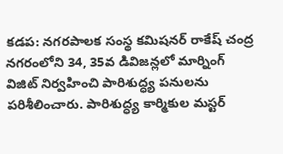కడప: నగరపాలక సంస్థ కమిషనర్ రాకేష్ చంద్ర నగరంలోని 34, 35వ డివిజన్లలో మార్నింగ్ విజిట్ నిర్వహించి పారిశుద్ధ్య పనులను పరిశీలించారు. పారిశుద్ధ్య కార్మికుల మస్టర్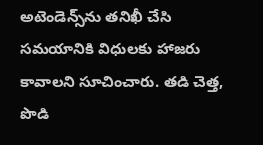అటెండెన్స్‌ను తనిఖీ చేసి సమయానికి విధులకు హాజరు కావాలని సూచించారు. తడి చెత్త, పొడి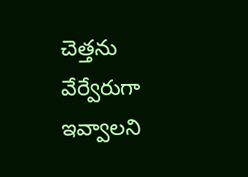చెత్తను వేర్వేరుగా ఇవ్వాలని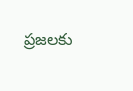ప్రజలకు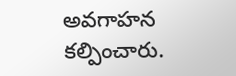అవగాహన కల్పించారు.